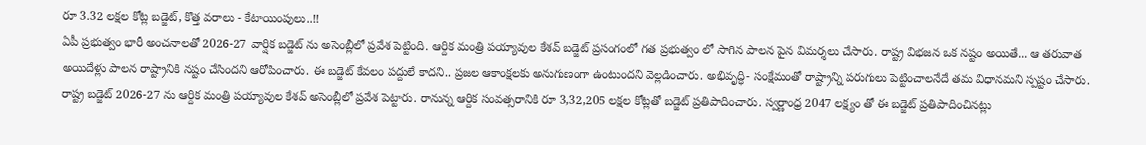రూ 3.32 లక్షల కోట్ల బడ్జెట్, కొత్త వరాలు - కేటాయింపులు..!!
ఏపీ ప్రభుత్వం భారీ అంచనాలతో 2026-27 వార్షిక బడ్జెట్ ను అసెంబ్లీలో ప్రవేశ పెట్టింది. ఆర్దిక మంత్రి పయ్యావుల కేశవ్ బడ్జెట్ ప్రసంగంలో గత ప్రభుత్వం లో సాగిన పాలన పైన విమర్శలు చేసారు. రాష్ట్ర విభజన ఒక నష్టం అయితే... ఆ తరువాత అయిదేళ్లు పాలన రాష్ట్రానికి నష్టం చేసిందని ఆరోపించారు. ఈ బడ్జెట్ కేవలం పద్దులే కాదని.. ప్రజల ఆకాంక్షలకు అనుగుణంగా ఉంటుందని వెల్లడించారు. అభివృద్ధి- సంక్షేమంతో రాష్ట్రాన్ని పరుగులు పెట్టించాలనేదే తమ విధానమని స్పష్టం చేసారు.
రాష్ట్ర బడ్జెట్ 2026-27 ను ఆర్దిక మంత్రి పయ్యావుల కేశవ్ అసెంబ్లీలో ప్రవేశ పెట్టారు. రానున్న ఆర్దిక సంవత్సరానికి రూ 3,32,205 లక్షల కోట్లతో బడ్జెట్ ప్రతిపాదించారు. స్వర్ణాంధ్ర 2047 లక్ష్యం తో ఈ బడ్జెట్ ప్రతిపాదించినట్లు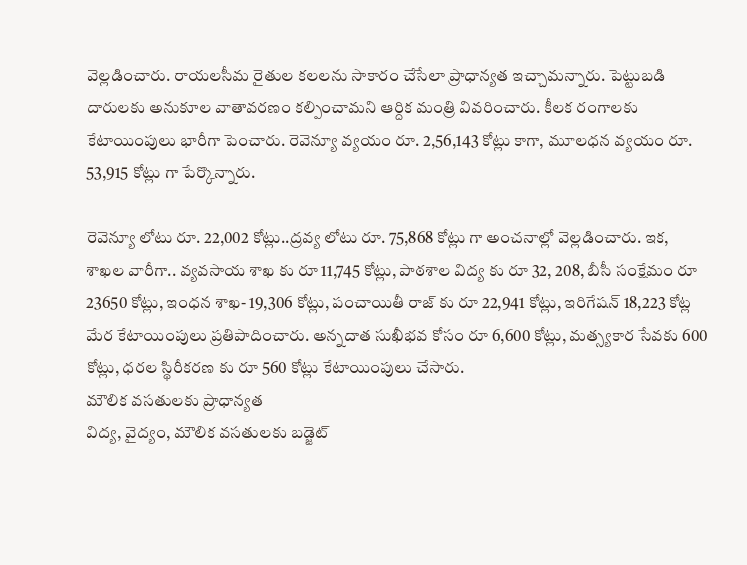వెల్లడించారు. రాయలసీమ రైతుల కలలను సాకారం చేసేలా ప్రాధాన్యత ఇచ్చామన్నారు. పెట్టుబడి దారులకు అనుకూల వాతావరణం కల్పించామని ఆర్దిక మంత్రి వివరించారు. కీలక రంగాలకు కేటాయింపులు భారీగా పెంచారు. రెవెన్యూ వ్యయం రూ. 2,56,143 కోట్లు కాగా, మూలధన వ్యయం రూ. 53,915 కోట్లు గా పేర్కొన్నారు.

రెవెన్యూ లోటు రూ. 22,002 కోట్లు..ద్రవ్య లోటు రూ. 75,868 కోట్లు గా అంచనాల్లో వెల్లడించారు. ఇక, శాఖల వారీగా.. వ్యవసాయ శాఖ కు రూ 11,745 కోట్లు, పాఠశాల విద్య కు రూ 32, 208, బీసీ సంక్షేమం రూ 23650 కోట్లు, ఇంధన శాఖ- 19,306 కోట్లు, పంచాయితీ రాజ్ కు రూ 22,941 కోట్లు, ఇరిగేషన్ 18,223 కోట్ల మేర కేటాయింపులు ప్రతిపాదించారు. అన్నదాత సుఖీభవ కోసం రూ 6,600 కోట్లు, మత్స్యకార సేవకు 600 కోట్లు, ధరల స్థిరీకరణ కు రూ 560 కోట్లు కేటాయింపులు చేసారు.
మౌలిక వసతులకు ప్రాధాన్యత
విద్య, వైద్యం, మౌలిక వసతులకు బడ్జెట్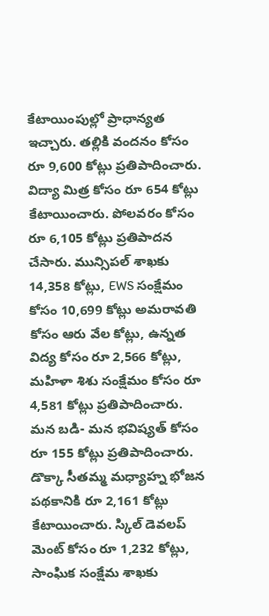కేటాయింపుల్లో ప్రాధాన్యత ఇచ్చారు. తల్లికి వందనం కోసం రూ 9,600 కోట్లు ప్రతిపాదించారు. విద్యా మిత్ర కోసం రూ 654 కోట్లు కేటాయించారు. పోలవరం కోసం రూ 6,105 కోట్లు ప్రతిపాదన చేసారు. మున్సిపల్ శాఖకు 14,358 కోట్లు, EWS సంక్షేమం కోసం 10,699 కోట్లు అమరావతి కోసం ఆరు వేల కోట్లు, ఉన్నత విద్య కోసం రూ 2,566 కోట్లు, మహిళా శిశు సంక్షేమం కోసం రూ 4,581 కోట్లు ప్రతిపాదించారు.
మన బడి- మన భవిష్యత్ కోసం రూ 155 కోట్లు ప్రతిపాదించారు. డొక్కా సీతమ్మ మధ్యాహ్న భోజన పథకానికి రూ 2,161 కోట్లు కేటాయించారు. స్కిల్ డెవలప్ మెంట్ కోసం రూ 1,232 కోట్లు, సాంఘిక సంక్షేమ శాఖకు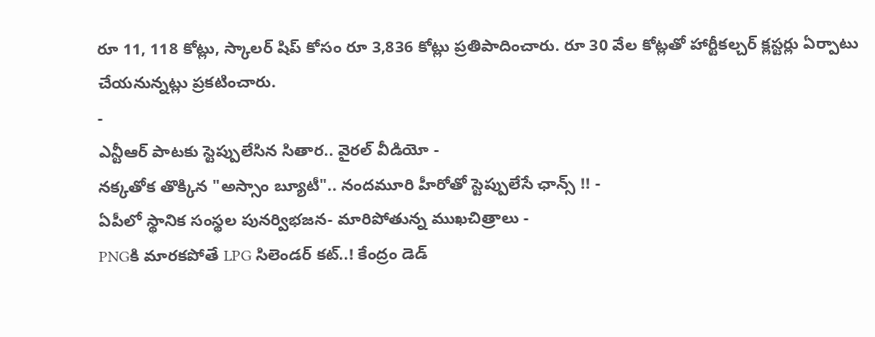రూ 11, 118 కోట్లు, స్కాలర్ షిప్ కోసం రూ 3,836 కోట్లు ప్రతిపాదించారు. రూ 30 వేల కోట్లతో హార్టీకల్చర్ క్లస్టర్లు ఏర్పాటు చేయనున్నట్లు ప్రకటించారు.
-
ఎన్టీఆర్ పాటకు స్టెప్పులేసిన సితార.. వైరల్ వీడియో -
నక్కతోక తొక్కిన "అస్సాం బ్యూటీ".. నందమూరి హీరోతో స్టెప్పులేసే ఛాన్స్ !! -
ఏపీలో స్థానిక సంస్థల పునర్విభజన- మారిపోతున్న ముఖచిత్రాలు -
PNGకి మారకపోతే LPG సిలెండర్ కట్..! కేంద్రం డెడ్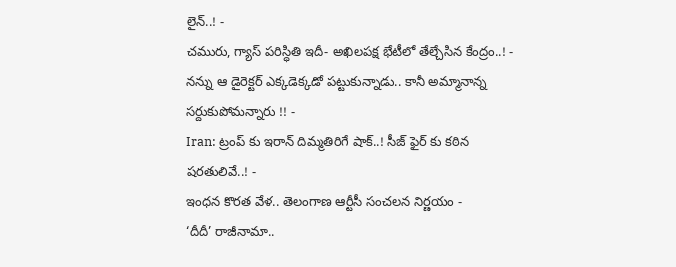లైన్..! -
చమురు, గ్యాస్ పరిస్ధితి ఇదీ- అఖిలపక్ష భేటీలో తేల్చేసిన కేంద్రం..! -
నన్ను ఆ డైరెక్టర్ ఎక్కడెక్కడో పట్టుకున్నాడు.. కానీ అమ్మానాన్న సర్దుకుపోమన్నారు !! -
Iran: ట్రంప్ కు ఇరాన్ దిమ్మతిరిగే షాక్..! సీజ్ ఫైర్ కు కఠిన షరతులివే..! -
ఇంధన కొరత వేళ.. తెలంగాణ ఆర్టీసీ సంచలన నిర్ణయం -
‘దీదీ’ రాజీనామా..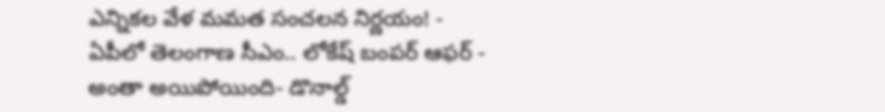ఎన్నికల వేళ మమత సంచలన నిర్ణయం! -
ఏపీలో తెలంగాణ సీఎం.. లోకేష్ బంపర్ ఆఫర్ -
అంతా అయిపోయింది- డొనాల్డ్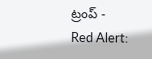ట్రంప్ -
Red Alert: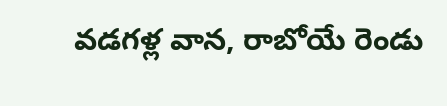వడగళ్ల వాన, రాబోయే రెండు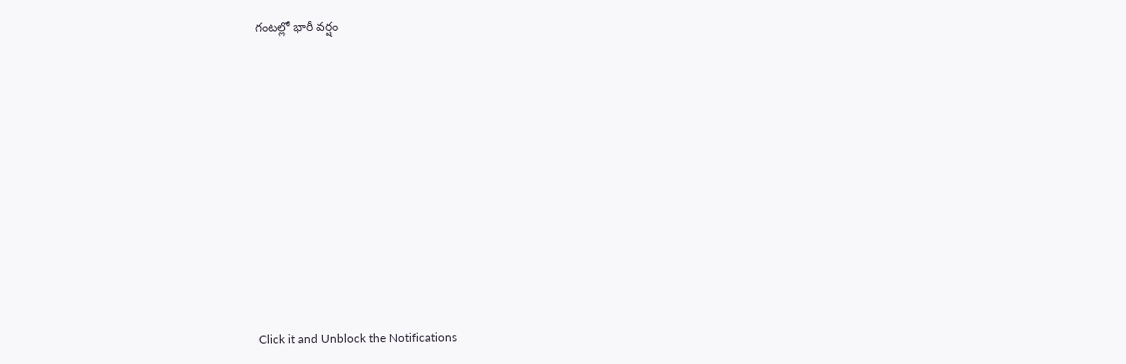గంటల్లో భారీ వర్షం












Click it and Unblock the Notifications